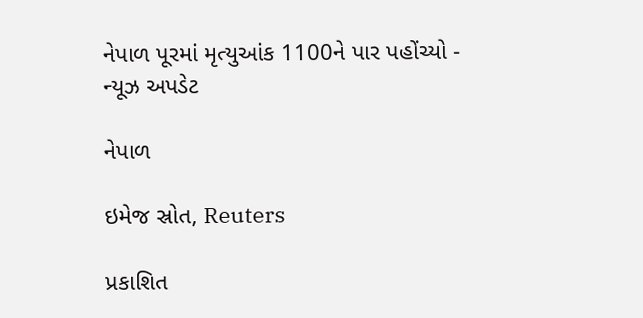નેપાળ પૂરમાં મૃત્યુઆંક 1100ને પાર પહોંચ્યો - ન્યૂઝ અપડેટ

નેપાળ

ઇમેજ સ્રોત, Reuters

પ્રકાશિત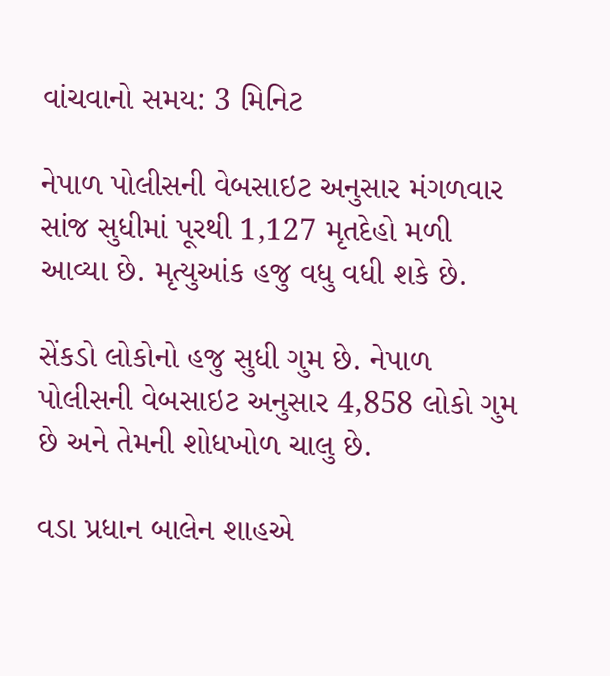વાંચવાનો સમય: 3 મિનિટ

નેપાળ પોલીસની વેબસાઇટ અનુસાર મંગળવાર સાંજ સુધીમાં પૂરથી 1,127 મૃતદેહો મળી આવ્યા છે. મૃત્યુઆંક હજુ વધુ વધી શકે છે.

સેંકડો લોકોનો હજુ સુધી ગુમ છે. નેપાળ પોલીસની વેબસાઇટ અનુસાર 4,858 લોકો ગુમ છે અને તેમની શોધખોળ ચાલુ છે.

વડા પ્રધાન બાલેન શાહએ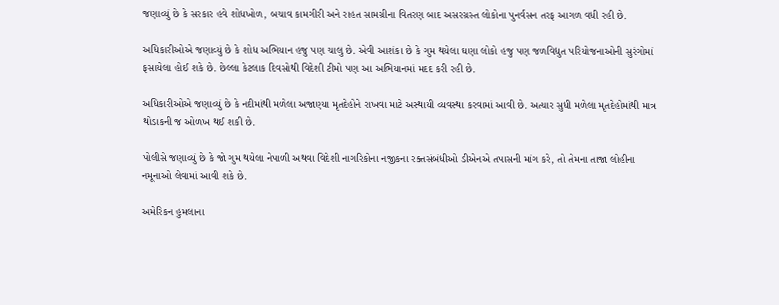જણાવ્યું છે કે સરકાર હવે શોધખોળ, બચાવ કામગીરી અને રાહત સામગ્રીના વિતરણ બાદ અસરગ્રસ્ત લોકોના પુનર્વસન તરફ આગળ વધી રહી છે.

અધિકારીઓએ જણાવ્યું છે કે શોધ અભિયાન હજુ પણ ચાલુ છે. એવી આશંકા છે કે ગુમ થયેલા ઘણા લોકો હજુ પણ જળવિદ્યુત પરિયોજનાઓની સુરંગોમાં ફસાયેલા હોઈ શકે છે. છેલ્લા કેટલાક દિવસોથી વિદેશી ટીમો પણ આ અભિયાનમાં મદદ કરી રહી છે.

અધિકારીઓએ જણાવ્યું છે કે નદીમાંથી મળેલા અજાણ્યા મૃતદેહોને રાખવા માટે અસ્થાયી વ્યવસ્થા કરવામાં આવી છે. અત્યાર સુધી મળેલા મૃતદેહોમાંથી માત્ર થોડાકની જ ઓળખ થઈ શકી છે.

પોલીસે જણાવ્યું છે કે જો ગુમ થયેલા નેપાળી અથવા વિદેશી નાગરિકોના નજીકના રક્તસંબંધીઓ ડીએનએ તપાસની માંગ કરે, તો તેમના તાજા લોહીના નમૂનાઓ લેવામાં આવી શકે છે.

અમેરિકન હુમલાના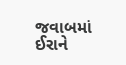જવાબમાં ઈરાને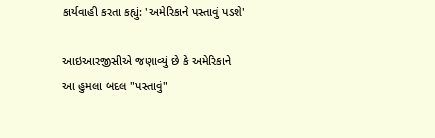કાર્યવાહી કરતા કહ્યું: 'અમેરિકાને પસ્તાવું પડશે'

આઇઆરજીસીએ જણાવ્યું છે કે અમેરિકાને આ હુમલા બદલ "પસ્તાવું"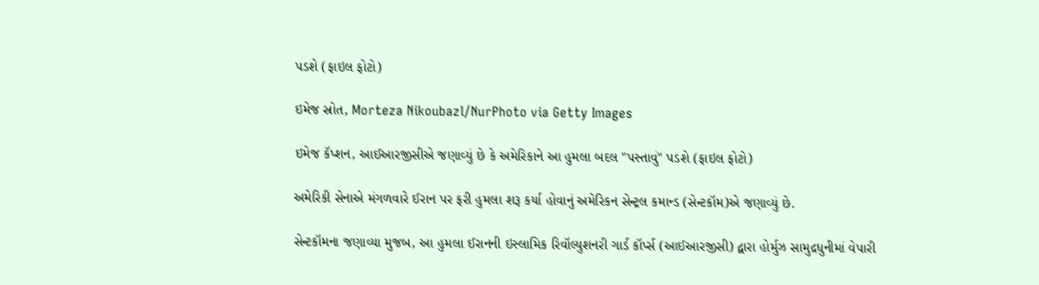પડશે (ફાઇલ ફોટો)

ઇમેજ સ્રોત, Morteza Nikoubazl/NurPhoto via Getty Images

ઇમેજ કૅપ્શન, આઈઆરજીસીએ જણાવ્યું છે કે અમેરિકાને આ હુમલા બદલ "પસ્તાવું" પડશે (ફાઇલ ફોટો)

અમેરિકી સેનાએ મંગળવારે ઈરાન પર ફરી હુમલા શરૂ કર્યા હોવાનું અમેરિકન સેન્ટ્રલ કમાન્ડ (સેન્ટકૉમ)એ જણાવ્યું છે.

સેન્ટકૉમના જણાવ્યા મુજબ, આ હુમલા ઈરાનની ઇસ્લામિક રિવૉલ્યુશનરી ગાર્ડ કૉર્પ્સ (આઈઆરજીસી) દ્વારા હોર્મુઝ સામુદ્રધુનીમાં વેપારી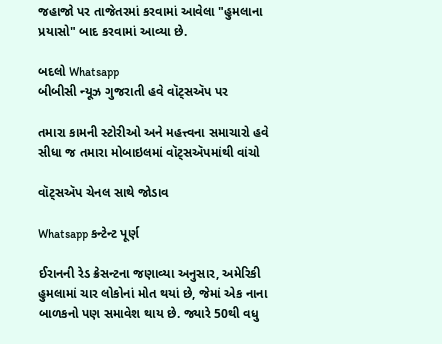જહાજો પર તાજેતરમાં કરવામાં આવેલા "હુમલાના પ્રયાસો" બાદ કરવામાં આવ્યા છે.

બદલો Whatsapp
બીબીસી ન્યૂઝ ગુજરાતી હવે વૉટ્સઍપ પર

તમારા કામની સ્ટોરીઓ અને મહત્ત્વના સમાચારો હવે સીધા જ તમારા મોબાઇલમાં વૉટ્સઍપમાંથી વાંચો

વૉટ્સઍપ ચેનલ સાથે જોડાવ

Whatsapp કન્ટેન્ટ પૂર્ણ

ઈરાનની રેડ ક્રેસન્ટના જણાવ્યા અનુસાર, અમેરિકી હુમલામાં ચાર લોકોનાં મોત થયાં છે, જેમાં એક નાના બાળકનો પણ સમાવેશ થાય છે. જ્યારે 50થી વધુ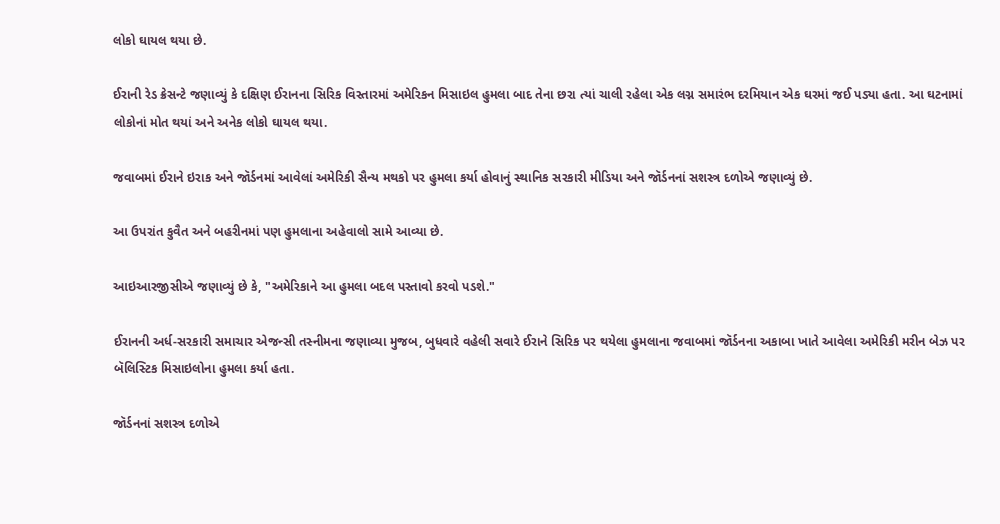લોકો ઘાયલ થયા છે.

ઈરાની રેડ ક્રેસન્ટે જણાવ્યું કે દક્ષિણ ઈરાનના સિરિક વિસ્તારમાં અમેરિકન મિસાઇલ હુમલા બાદ તેના છરા ત્યાં ચાલી રહેલા એક લગ્ન સમારંભ દરમિયાન એક ઘરમાં જઈ પડ્યા હતા. આ ઘટનામાં લોકોનાં મોત થયાં અને અનેક લોકો ઘાયલ થયા.

જવાબમાં ઈરાને ઇરાક અને જૉર્ડનમાં આવેલાં અમેરિકી સૈન્ય મથકો પર હુમલા કર્યા હોવાનું સ્થાનિક સરકારી મીડિયા અને જૉર્ડનનાં સશસ્ત્ર દળોએ જણાવ્યું છે.

આ ઉપરાંત કુવૈત અને બહરીનમાં પણ હુમલાના અહેવાલો સામે આવ્યા છે.

આઇઆરજીસીએ જણાવ્યું છે કે, "અમેરિકાને આ હુમલા બદલ પસ્તાવો કરવો પડશે."

ઈરાનની અર્ધ-સરકારી સમાચાર એજન્સી તસ્નીમના જણાવ્યા મુજબ, બુધવારે વહેલી સવારે ઈરાને સિરિક પર થયેલા હુમલાના જવાબમાં જૉર્ડનના અકાબા ખાતે આવેલા અમેરિકી મરીન બેઝ પર બૅલિસ્ટિક મિસાઇલોના હુમલા કર્યા હતા.

જૉર્ડનનાં સશસ્ત્ર દળોએ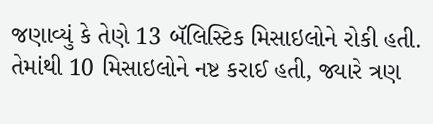જણાવ્યું કે તેણે 13 બૅલિસ્ટિક મિસાઇલોને રોકી હતી. તેમાંથી 10 મિસાઇલોને નષ્ટ કરાઈ હતી, જ્યારે ત્રણ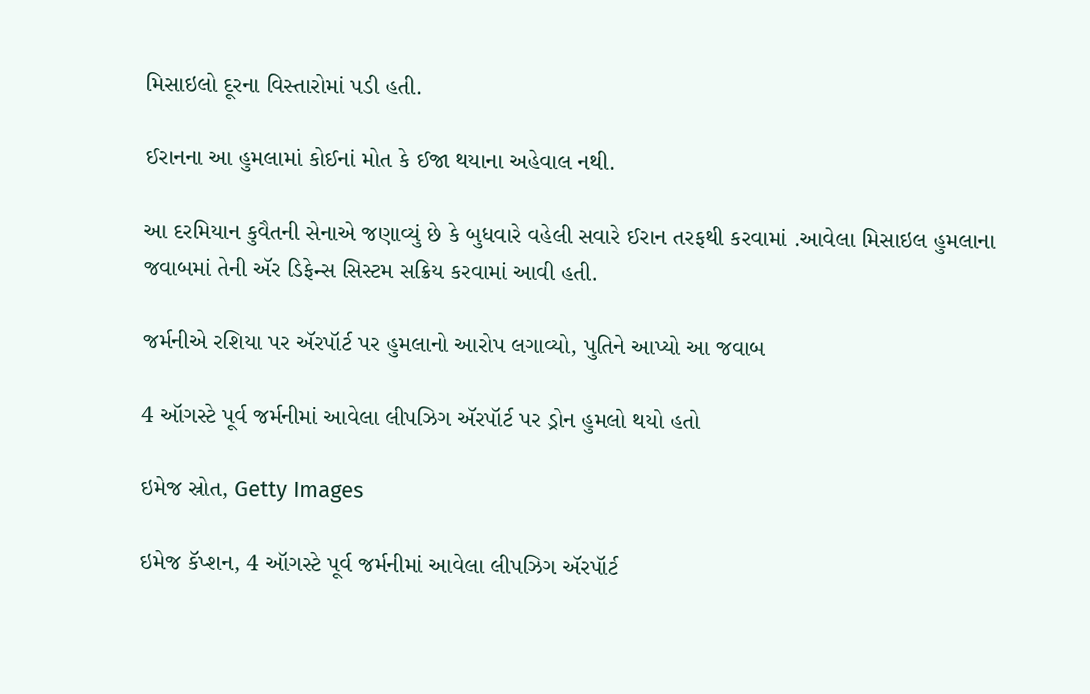મિસાઇલો દૂરના વિસ્તારોમાં પડી હતી.

ઈરાનના આ હુમલામાં કોઈનાં મોત કે ઈજા થયાના અહેવાલ નથી.

આ દરમિયાન કુવૈતની સેનાએ જણાવ્યું છે કે બુધવારે વહેલી સવારે ઈરાન તરફથી કરવામાં .આવેલા મિસાઇલ હુમલાના જવાબમાં તેની ઍર ડિફેન્સ સિસ્ટમ સક્રિય કરવામાં આવી હતી.

જર્મનીએ રશિયા પર ઍરપૉર્ટ પર હુમલાનો આરોપ લગાવ્યો, પુતિને આપ્યો આ જવાબ

4 ઑગસ્ટે પૂર્વ જર્મનીમાં આવેલા લીપઝિગ ઍરપૉર્ટ પર ડ્રોન હુમલો થયો હતો

ઇમેજ સ્રોત, Getty Images

ઇમેજ કૅપ્શન, 4 ઑગસ્ટે પૂર્વ જર્મનીમાં આવેલા લીપઝિગ ઍરપૉર્ટ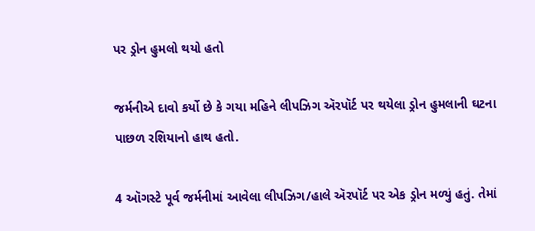પર ડ્રોન હુમલો થયો હતો

જર્મનીએ દાવો કર્યો છે કે ગયા મહિને લીપઝિગ ઍરપૉર્ટ પર થયેલા ડ્રોન હુમલાની ઘટના પાછળ રશિયાનો હાથ હતો.

4 ઑગસ્ટે પૂર્વ જર્મનીમાં આવેલા લીપઝિગ/હાલે ઍરપૉર્ટ પર એક ડ્રોન મળ્યું હતું. તેમાં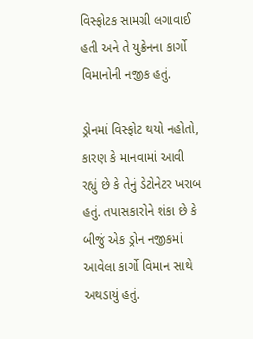વિસ્ફોટક સામગ્રી લગાવાઈ હતી અને તે યુક્રેનના કાર્ગો વિમાનોની નજીક હતું.

ડ્રોનમાં વિસ્ફોટ થયો નહોતો, કારણ કે માનવામાં આવી રહ્યું છે કે તેનું ડેટોનેટર ખરાબ હતું. તપાસકારોને શંકા છે કે બીજું એક ડ્રોન નજીકમાં આવેલા કાર્ગો વિમાન સાથે અથડાયું હતું.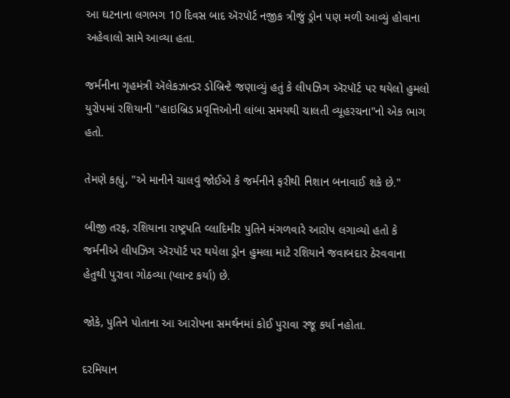આ ઘટનાના લગભગ 10 દિવસ બાદ ઍરપૉર્ટ નજીક ત્રીજું ડ્રોન પણ મળી આવ્યું હોવાના અહેવાલો સામે આવ્યા હતા.

જર્મનીના ગૃહમંત્રી ઍલેકઝાન્ડર ડોબ્રિન્ટે જણાવ્યું હતું કે લીપઝિગ ઍરપૉર્ટ પર થયેલો હુમલો યુરોપમાં રશિયાની "હાઇબ્રિડ પ્રવૃત્તિઓની લાંબા સમયથી ચાલતી વ્યૂહરચના"નો એક ભાગ હતો.

તેમણે કહ્યું, "એ માનીને ચાલવું જોઈએ કે જર્મનીને ફરીથી નિશાન બનાવાઈ શકે છે."

બીજી તરફ, રશિયાના રાષ્ટ્રપતિ વ્લાદિમીર પુતિને મંગળવારે આરોપ લગાવ્યો હતો કે જર્મનીએ લીપઝિગ ઍરપૉર્ટ પર થયેલા ડ્રોન હુમલા માટે રશિયાને જવાબદાર ઠેરવવાના હેતુથી પુરાવા ગોઠવ્યા (પ્લાન્ટ કર્યા) છે.

જોકે, પુતિને પોતાના આ આરોપના સમર્થનમાં કોઈ પુરાવા રજૂ કર્યા નહોતા.

દરમિયાન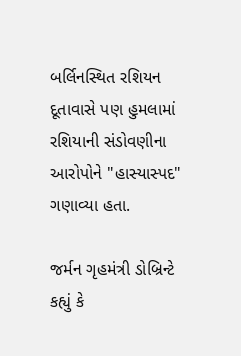બર્લિનસ્થિત રશિયન દૂતાવાસે પણ હુમલામાં રશિયાની સંડોવણીના આરોપોને "હાસ્યાસ્પદ" ગણાવ્યા હતા.

જર્મન ગૃહમંત્રી ડોબ્રિન્ટે કહ્યું કે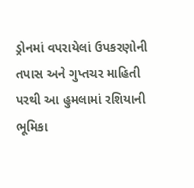ડ્રોનમાં વપરાયેલાં ઉપકરણોની તપાસ અને ગુપ્તચર માહિતી પરથી આ હુમલામાં રશિયાની ભૂમિકા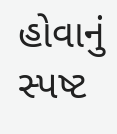હોવાનું સ્પષ્ટ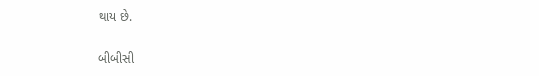થાય છે.

બીબીસી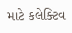માટે કલેક્ટિવ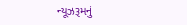ન્યૂઝરૂમનું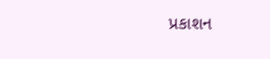પ્રકાશન